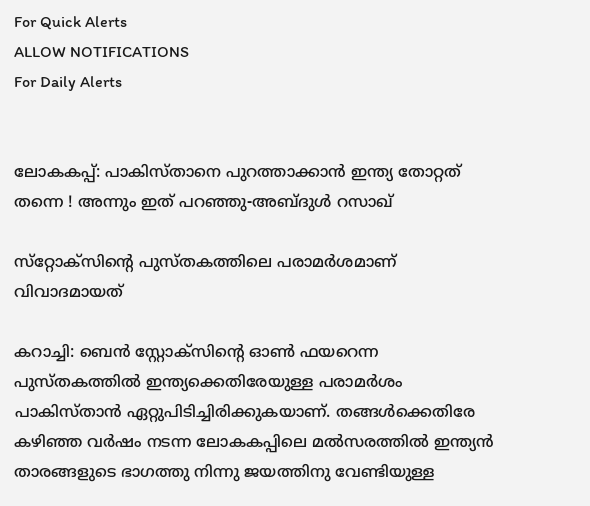For Quick Alerts
ALLOW NOTIFICATIONS
For Daily Alerts


ലോകകപ്പ്: പാകിസ്താനെ പുറത്താക്കാന്‍ ഇന്ത്യ തോറ്റത് തന്നെ ! അന്നും ഇത് പറഞ്ഞു-അബ്ദുള്‍ റസാഖ്

സ്‌റ്റോക്‌സിന്റെ പുസ്തകത്തിലെ പരാമര്‍ശമാണ് വിവാദമായത്

കറാച്ചി: ബെന്‍ സ്റ്റോക്‌സിന്റെ ഓണ്‍ ഫയറെന്ന പുസ്തകത്തില്‍ ഇന്ത്യക്കെതിരേയുള്ള പരാമര്‍ശം പാകിസ്താന്‍ ഏറ്റുപിടിച്ചിരിക്കുകയാണ്. തങ്ങള്‍ക്കെതിരേ കഴിഞ്ഞ വര്‍ഷം നടന്ന ലോകകപ്പിലെ മല്‍സരത്തില്‍ ഇന്ത്യന്‍ താരങ്ങളുടെ ഭാഗത്തു നിന്നു ജയത്തിനു വേണ്ടിയുള്ള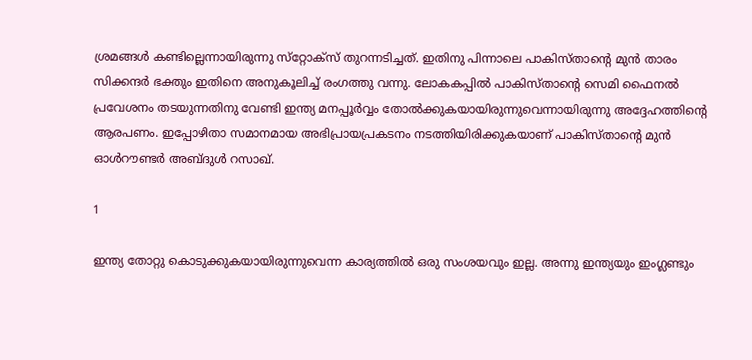ശ്രമങ്ങള്‍ കണ്ടില്ലെന്നായിരുന്നു സ്‌റ്റോക്‌സ് തുറന്നടിച്ചത്. ഇതിനു പിന്നാലെ പാകിസ്താന്റെ മുന്‍ താരം സിക്കന്ദര്‍ ഭക്തും ഇതിനെ അനുകൂലിച്ച് രംഗത്തു വന്നു. ലോകകപ്പില്‍ പാകിസ്താന്റെ സെമി ഫൈനല്‍ പ്രവേശനം തടയുന്നതിനു വേണ്ടി ഇന്ത്യ മനപ്പൂര്‍വ്വം തോല്‍ക്കുകയായിരുന്നുവെന്നായിരുന്നു അദ്ദേഹത്തിന്റെ ആരപണം. ഇപ്പോഴിതാ സമാനമായ അഭിപ്രായപ്രകടനം നടത്തിയിരിക്കുകയാണ് പാകിസ്താന്റെ മുന്‍ ഓള്‍റൗണ്ടര്‍ അബ്ദുള്‍ റസാഖ്.

1

ഇന്ത്യ തോറ്റു കൊടുക്കുകയായിരുന്നുവെന്ന കാര്യത്തില്‍ ഒരു സംശയവും ഇല്ല. അന്നു ഇന്ത്യയും ഇംഗ്ലണ്ടും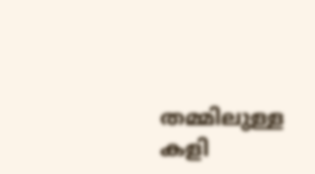തമ്മിലുള്ള കളി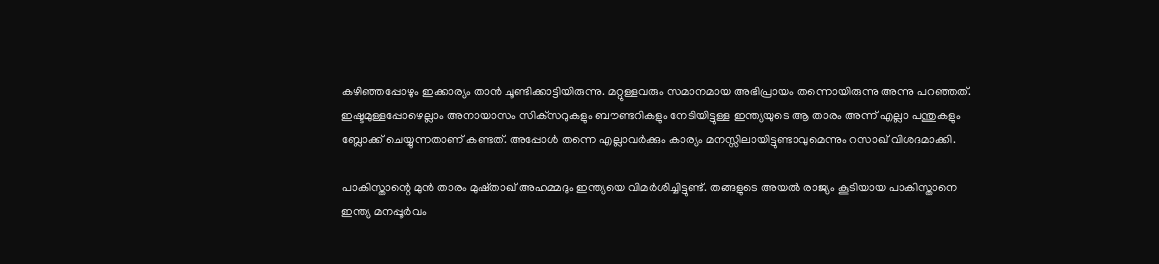കഴിഞ്ഞപ്പോഴും ഇക്കാര്യം താന്‍ ചൂണ്ടിക്കാട്ടിയിരുന്നു. മറ്റുള്ളവരും സമാനമായ അഭിപ്രായം തന്നൊയിരുന്നു അന്നു പറഞ്ഞത്. ഇഷ്ടമുള്ളപ്പോഴെല്ലാം അനായാസം സിക്‌സറുകളും ബൗണ്ടറികളും നേടിയിട്ടുള്ള ഇന്ത്യയുടെ ആ താരം അന്ന് എല്ലാ പന്തുകളും ബ്ലോക്ക് ചെയ്യുന്നതാണ് കണ്ടത്. അപ്പോള്‍ തന്നെ എല്ലാവര്‍ക്കും കാര്യം മനസ്സിലായിട്ടുണ്ടാവുമെന്നും റസാഖ് വിശദമാക്കി.

പാകിസ്താന്റെ മുന്‍ താരം മുഷ്താഖ് അഹമ്മദും ഇന്ത്യയെ വിമര്‍ശിച്ചിട്ടുണ്ട്. തങ്ങളുടെ അയല്‍ രാജ്യം കൂടിയായ പാകിസ്താനെ ഇന്ത്യ മനപ്പൂര്‍വം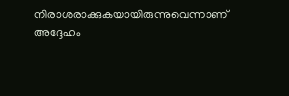നിരാശരാക്കുകയായിരുന്നുവെന്നാണ് അദ്ദേഹം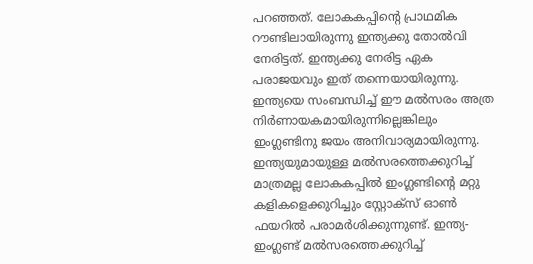പറഞ്ഞത്. ലോകകപ്പിന്റെ പ്രാഥമിക റൗണ്ടിലായിരുന്നു ഇന്ത്യക്കു തോല്‍വി നേരിട്ടത്. ഇന്ത്യക്കു നേരിട്ട ഏക പരാജയവും ഇത് തന്നെയായിരുന്നു. ഇന്ത്യയെ സംബന്ധിച്ച് ഈ മല്‍സരം അത്ര നിര്‍ണായകമായിരുന്നില്ലെങ്കിലും ഇംഗ്ലണ്ടിനു ജയം അനിവാര്യമായിരുന്നു.
ഇന്ത്യയുമായുള്ള മല്‍സരത്തെക്കുറിച്ച് മാത്രമല്ല ലോകകപ്പില്‍ ഇംഗ്ലണ്ടിന്റെ മറ്റു കളികളെക്കുറിച്ചും സ്റ്റോക്സ് ഓണ്‍ ഫയറില്‍ പരാമര്‍ശിക്കുന്നുണ്ട്. ഇന്ത്യ- ഇംഗ്ലണ്ട് മല്‍സരത്തെക്കുറിച്ച്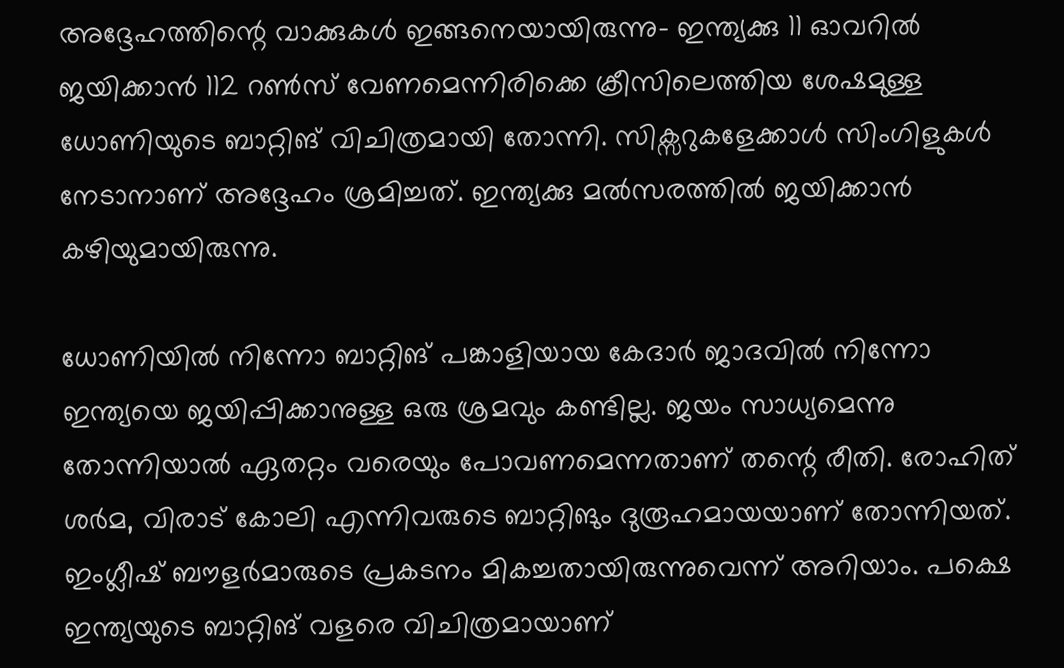അദ്ദേഹത്തിന്റെ വാക്കുകള്‍ ഇങ്ങനെയായിരുന്നു- ഇന്ത്യക്കു 11 ഓവറില്‍ ജയിക്കാന്‍ 112 റണ്‍സ് വേണമെന്നിരിക്കെ ക്രീസിലെത്തിയ ശേഷമുള്ള ധോണിയുടെ ബാറ്റിങ് വിചിത്രമായി തോന്നി. സിക്സറുകളേക്കാള്‍ സിംഗിളുകള്‍ നേടാനാണ് അദ്ദേഹം ശ്രമിച്ചത്. ഇന്ത്യക്കു മല്‍സരത്തില്‍ ജയിക്കാന്‍ കഴിയുമായിരുന്നു.

ധോണിയില്‍ നിന്നോ ബാറ്റിങ് പങ്കാളിയായ കേദാര്‍ ജാദവില്‍ നിന്നോ ഇന്ത്യയെ ജയിപ്പിക്കാനുള്ള ഒരു ശ്രമവും കണ്ടില്ല. ജയം സാധ്യമെന്നു തോന്നിയാല്‍ ഏതറ്റം വരെയും പോവണമെന്നതാണ് തന്റെ രീതി. രോഹിത് ശര്‍മ, വിരാട് കോലി എന്നിവരുടെ ബാറ്റിങും ദുരൂഹമായയാണ് തോന്നിയത്. ഇംഗ്ലീഷ് ബൗളര്‍മാരുടെ പ്രകടനം മികച്ചതായിരുന്നുവെന്ന് അറിയാം. പക്ഷെ ഇന്ത്യയുടെ ബാറ്റിങ് വളരെ വിചിത്രമായാണ്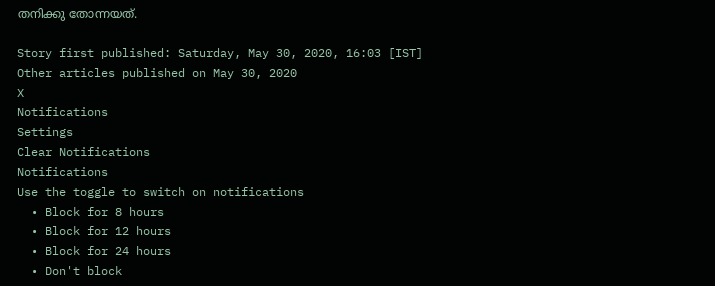തനിക്കു തോന്നയത്.

Story first published: Saturday, May 30, 2020, 16:03 [IST]
Other articles published on May 30, 2020
X
Notifications
Settings
Clear Notifications
Notifications
Use the toggle to switch on notifications
  • Block for 8 hours
  • Block for 12 hours
  • Block for 24 hours
  • Don't block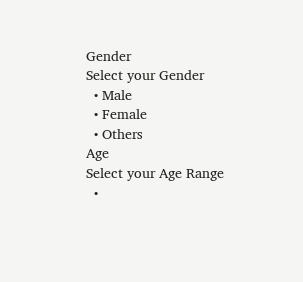Gender
Select your Gender
  • Male
  • Female
  • Others
Age
Select your Age Range
  •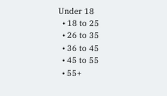Under 18
  • 18 to 25
  • 26 to 35
  • 36 to 45
  • 45 to 55
  • 55+